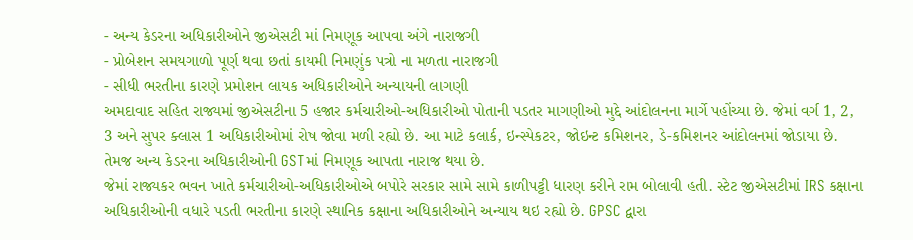- અન્ય કેડરના અધિકારીઓને જીએસટી માં નિમણૂક આપવા અંગે નારાજગી
- પ્રોબેશન સમયગાળો પૂર્ણ થવા છતાં કાયમી નિમણુંક પત્રો ના મળતા નારાજગી
- સીધી ભરતીના કારણે પ્રમોશન લાયક અધિકારીઓને અન્યાયની લાગણી
અમદાવાદ સહિત રાજ્યમાં જીએસટીના 5 હજાર કર્મચારીઓ-અધિકારીઓ પોતાની પડતર માગણીઓ મુદ્દે આંદોલનના માર્ગે પહોંચ્યા છે. જેમાં વર્ગ 1, 2, 3 અને સુપર ક્લાસ 1 અધિકારીઓમાં રોષ જોવા મળી રહ્યો છે. આ માટે કલાર્ક, ઇન્સ્પેકટર, જોઇન્ટ કમિશનર, ડે-કમિશનર આંદોલનમાં જોડાયા છે. તેમજ અન્ય કેડરના અધિકારીઓની GSTમાં નિમણૂક આપતા નારાજ થયા છે.
જેમાં રાજ્યકર ભવન ખાતે કર્મચારીઓ-અધિકારીઓએ બપોરે સરકાર સામે સામે કાળીપટ્ટી ધારણ કરીને રામ બોલાવી હતી. સ્ટેટ જીએસટીમાં IRS કક્ષાના અધિકારીઓની વધારે પડતી ભરતીના કારણે સ્થાનિક કક્ષાના અધિકારીઓને અન્યાય થઇ રહ્યો છે. GPSC દ્વારા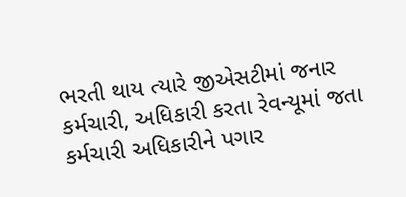ભરતી થાય ત્યારે જીએસટીમાં જનાર કર્મચારી, અધિકારી કરતા રેવન્યૂમાં જતા કર્મચારી અધિકારીને પગાર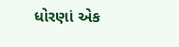ધોરણાં એક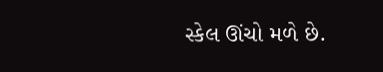સ્કેલ ઊંચો મળે છે.